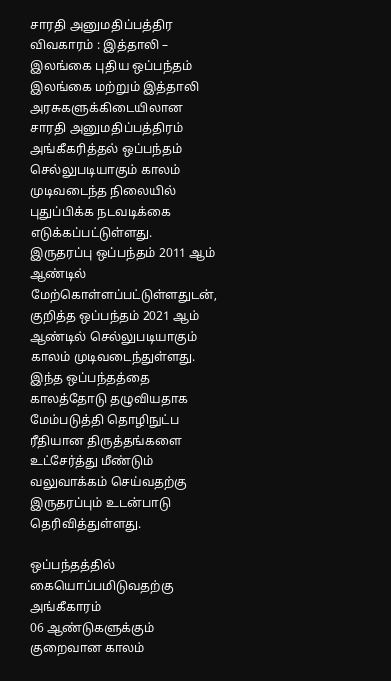சாரதி அனுமதிப்பத்திர விவகாரம் : இத்தாலி – இலங்கை புதிய ஒப்பந்தம்
இலங்கை மற்றும் இத்தாலி அரசுகளுக்கிடையிலான சாரதி அனுமதிப்பத்திரம் அங்கீகரித்தல் ஒப்பந்தம் செல்லுபடியாகும் காலம் முடிவடைந்த நிலையில் புதுப்பிக்க நடவடிக்கை எடுக்கப்பட்டுள்ளது.
இருதரப்பு ஒப்பந்தம் 2011 ஆம் ஆண்டில் மேற்கொள்ளப்பட்டுள்ளதுடன், குறித்த ஒப்பந்தம் 2021 ஆம் ஆண்டில் செல்லுபடியாகும் காலம் முடிவடைந்துள்ளது.
இந்த ஒப்பந்தத்தை காலத்தோடு தழுவியதாக மேம்படுத்தி தொழிநுட்ப ரீதியான திருத்தங்களை உட்சேர்த்து மீண்டும் வலுவாக்கம் செய்வதற்கு இருதரப்பும் உடன்பாடு தெரிவித்துள்ளது.

ஒப்பந்தத்தில் கையொப்பமிடுவதற்கு அங்கீகாரம்
06 ஆண்டுகளுக்கும் குறைவான காலம்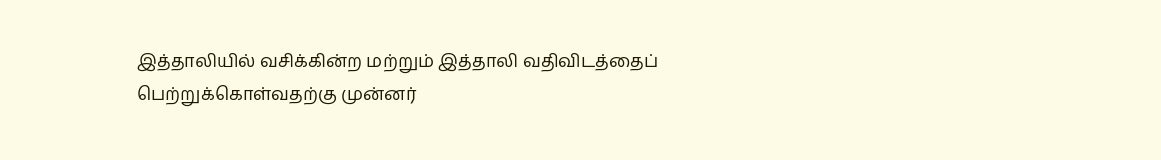இத்தாலியில் வசிக்கின்ற மற்றும் இத்தாலி வதிவிடத்தைப் பெற்றுக்கொள்வதற்கு முன்னர்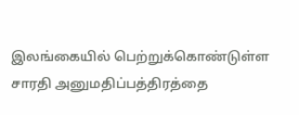இலங்கையில் பெற்றுக்கொண்டுள்ள சாரதி அனுமதிப்பத்திரத்தை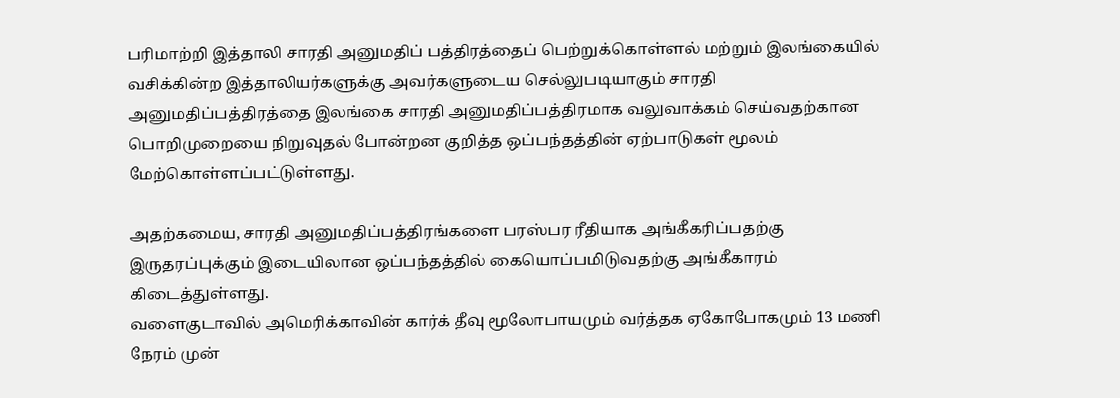பரிமாற்றி இத்தாலி சாரதி அனுமதிப் பத்திரத்தைப் பெற்றுக்கொள்ளல் மற்றும் இலங்கையில் வசிக்கின்ற இத்தாலியர்களுக்கு அவர்களுடைய செல்லுபடியாகும் சாரதி அனுமதிப்பத்திரத்தை இலங்கை சாரதி அனுமதிப்பத்திரமாக வலுவாக்கம் செய்வதற்கான பொறிமுறையை நிறுவுதல் போன்றன குறித்த ஒப்பந்தத்தின் ஏற்பாடுகள் மூலம் மேற்கொள்ளப்பட்டுள்ளது.

அதற்கமைய, சாரதி அனுமதிப்பத்திரங்களை பரஸ்பர ரீதியாக அங்கீகரிப்பதற்கு இருதரப்புக்கும் இடையிலான ஒப்பந்தத்தில் கையொப்பமிடுவதற்கு அங்கீகாரம் கிடைத்துள்ளது.
வளைகுடாவில் அமெரிக்காவின் கார்க் தீவு மூலோபாயமும் வர்த்தக ஏகோபோகமும் 13 மணி நேரம் முன்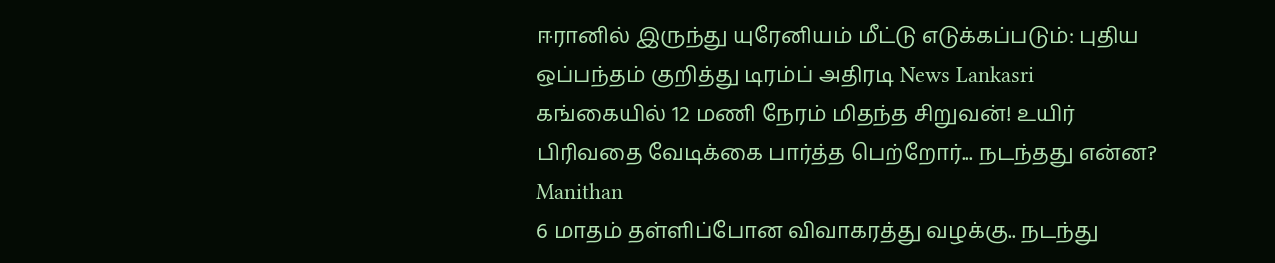ஈரானில் இருந்து யுரேனியம் மீட்டு எடுக்கப்படும்: புதிய ஒப்பந்தம் குறித்து டிரம்ப் அதிரடி News Lankasri
கங்கையில் 12 மணி நேரம் மிதந்த சிறுவன்! உயிர் பிரிவதை வேடிக்கை பார்த்த பெற்றோர்... நடந்தது என்ன? Manithan
6 மாதம் தள்ளிப்போன விவாகரத்து வழக்கு.. நடந்து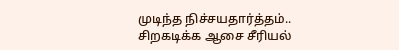முடிந்த நிச்சயதார்த்தம்.. சிறகடிக்க ஆசை சீரியல்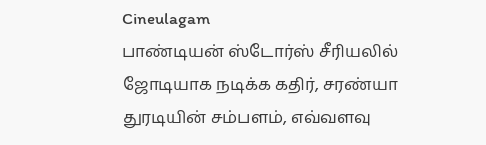Cineulagam
பாண்டியன் ஸ்டோர்ஸ் சீரியலில் ஜோடியாக நடிக்க கதிர், சரண்யா துரடியின் சம்பளம், எவ்வளவு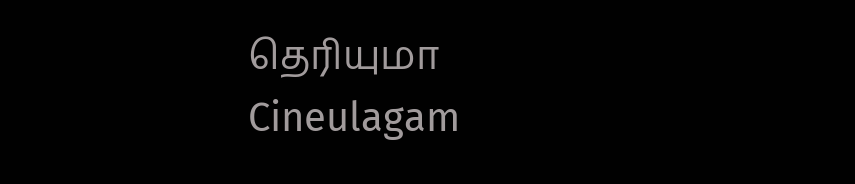தெரியுமா Cineulagam